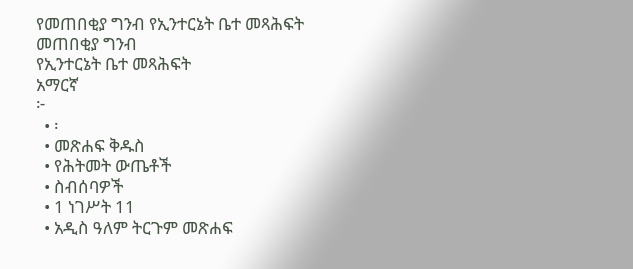የመጠበቂያ ግንብ የኢንተርኔት ቤተ መጻሕፍት
መጠበቂያ ግንብ
የኢንተርኔት ቤተ መጻሕፍት
አማርኛ
፦
  • ፡
  • መጽሐፍ ቅዱስ
  • የሕትመት ውጤቶች
  • ስብሰባዎች
  • 1 ነገሥት 11
  • አዲስ ዓለም ትርጉም መጽሐፍ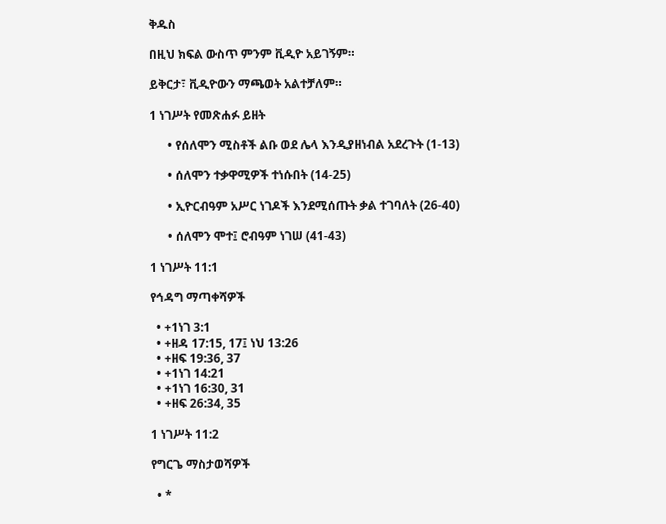ቅዱስ

በዚህ ክፍል ውስጥ ምንም ቪዲዮ አይገኝም።

ይቅርታ፣ ቪዲዮውን ማጫወት አልተቻለም።

1 ነገሥት የመጽሐፉ ይዘት

      • የሰለሞን ሚስቶች ልቡ ወደ ሌላ እንዲያዘነብል አደረጉት (1-13)

      • ሰለሞን ተቃዋሚዎች ተነሱበት (14-25)

      • ኢዮርብዓም አሥር ነገዶች እንደሚሰጡት ቃል ተገባለት (26-40)

      • ሰለሞን ሞተ፤ ሮብዓም ነገሠ (41-43)

1 ነገሥት 11:1

የኅዳግ ማጣቀሻዎች

  • +1ነገ 3:1
  • +ዘዳ 17:15, 17፤ ነህ 13:26
  • +ዘፍ 19:36, 37
  • +1ነገ 14:21
  • +1ነገ 16:30, 31
  • +ዘፍ 26:34, 35

1 ነገሥት 11:2

የግርጌ ማስታወሻዎች

  • *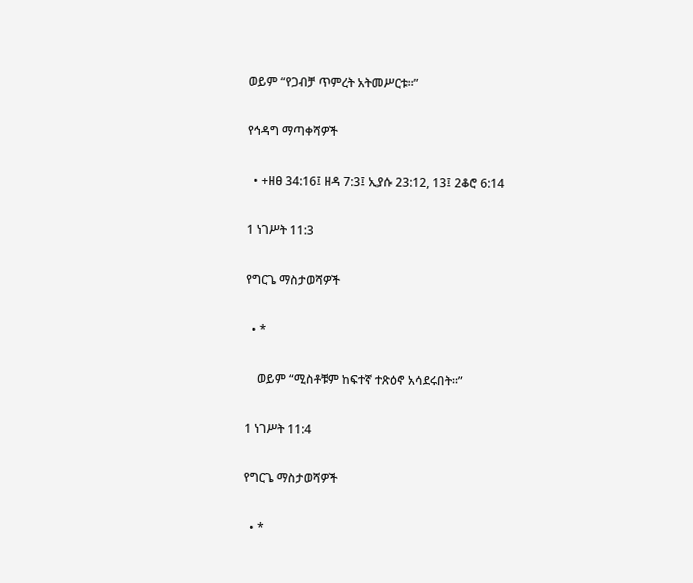ወይም “የጋብቻ ጥምረት አትመሥርቱ።”

የኅዳግ ማጣቀሻዎች

  • +ዘፀ 34:16፤ ዘዳ 7:3፤ ኢያሱ 23:12, 13፤ 2ቆሮ 6:14

1 ነገሥት 11:3

የግርጌ ማስታወሻዎች

  • *

    ወይም “ሚስቶቹም ከፍተኛ ተጽዕኖ አሳደሩበት።”

1 ነገሥት 11:4

የግርጌ ማስታወሻዎች

  • *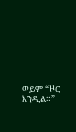ወይም “ዞር እንዲል።”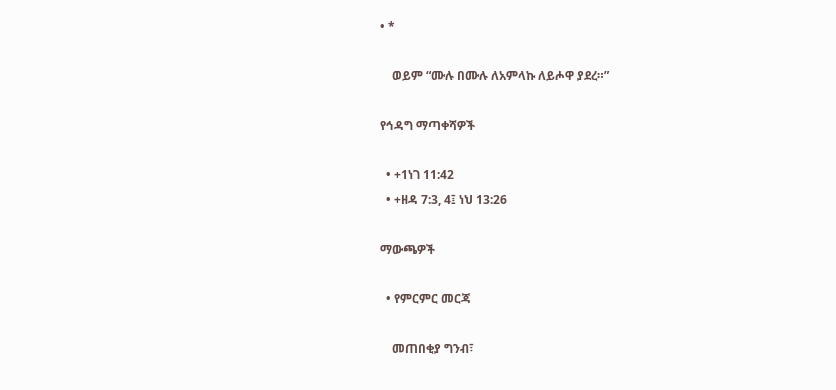• *

    ወይም “ሙሉ በሙሉ ለአምላኩ ለይሖዋ ያደረ።”

የኅዳግ ማጣቀሻዎች

  • +1ነገ 11:42
  • +ዘዳ 7:3, 4፤ ነህ 13:26

ማውጫዎች

  • የምርምር መርጃ

    መጠበቂያ ግንብ፣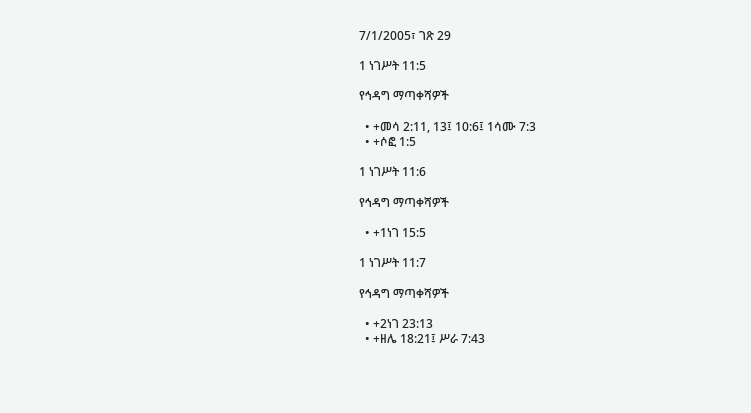7/1/2005፣ ገጽ 29

1 ነገሥት 11:5

የኅዳግ ማጣቀሻዎች

  • +መሳ 2:11, 13፤ 10:6፤ 1ሳሙ 7:3
  • +ሶፎ 1:5

1 ነገሥት 11:6

የኅዳግ ማጣቀሻዎች

  • +1ነገ 15:5

1 ነገሥት 11:7

የኅዳግ ማጣቀሻዎች

  • +2ነገ 23:13
  • +ዘሌ 18:21፤ ሥራ 7:43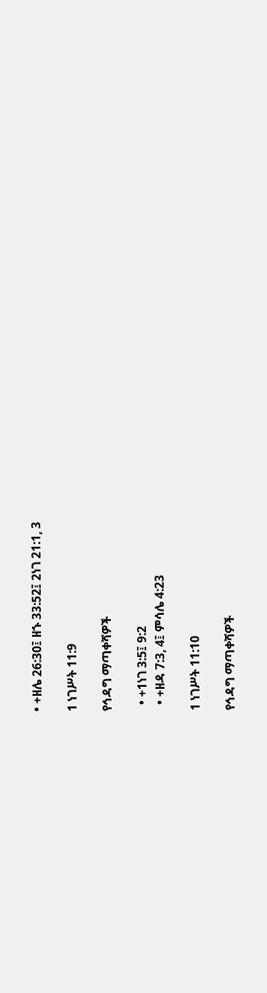• +ዘሌ 26:30፤ ዘኁ 33:52፤ 2ነገ 21:1, 3

1 ነገሥት 11:9

የኅዳግ ማጣቀሻዎች

  • +1ነገ 3:5፤ 9:2
  • +ዘዳ 7:3, 4፤ ምሳሌ 4:23

1 ነገሥት 11:10

የኅዳግ ማጣቀሻዎች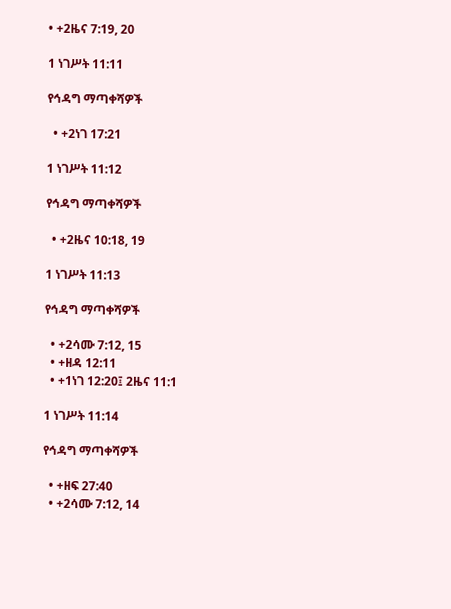• +2ዜና 7:19, 20

1 ነገሥት 11:11

የኅዳግ ማጣቀሻዎች

  • +2ነገ 17:21

1 ነገሥት 11:12

የኅዳግ ማጣቀሻዎች

  • +2ዜና 10:18, 19

1 ነገሥት 11:13

የኅዳግ ማጣቀሻዎች

  • +2ሳሙ 7:12, 15
  • +ዘዳ 12:11
  • +1ነገ 12:20፤ 2ዜና 11:1

1 ነገሥት 11:14

የኅዳግ ማጣቀሻዎች

  • +ዘፍ 27:40
  • +2ሳሙ 7:12, 14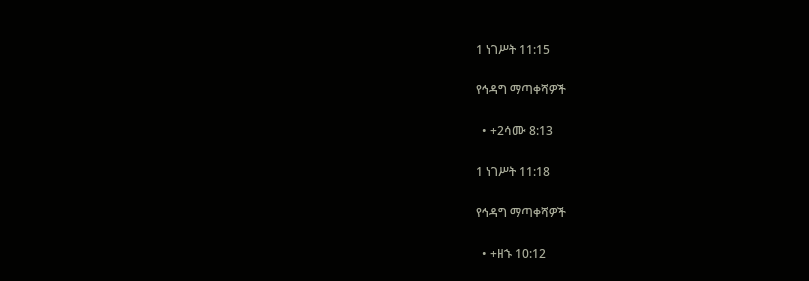1 ነገሥት 11:15

የኅዳግ ማጣቀሻዎች

  • +2ሳሙ 8:13

1 ነገሥት 11:18

የኅዳግ ማጣቀሻዎች

  • +ዘኁ 10:12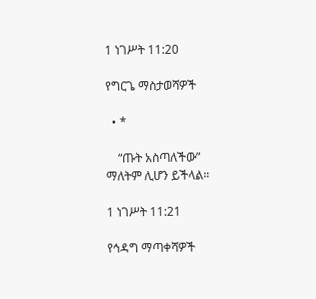1 ነገሥት 11:20

የግርጌ ማስታወሻዎች

  • *

    “ጡት አስጣለችው” ማለትም ሊሆን ይችላል።

1 ነገሥት 11:21

የኅዳግ ማጣቀሻዎች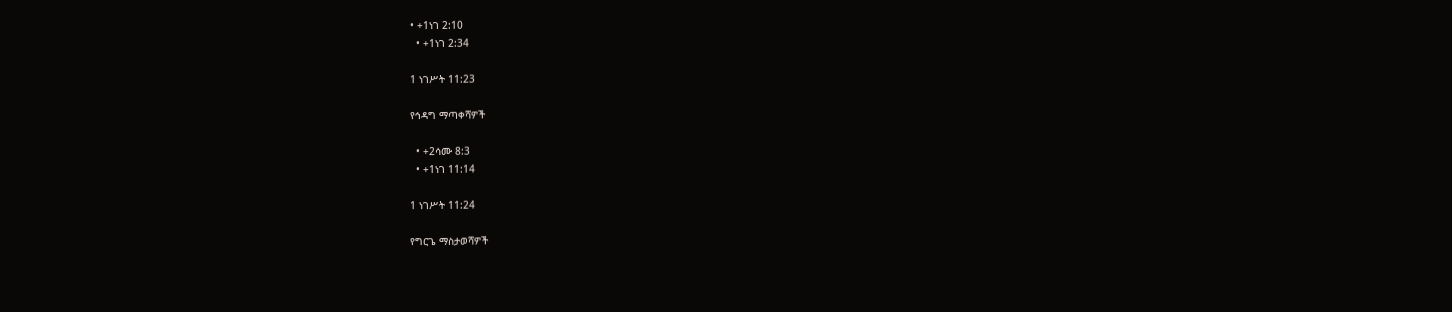• +1ነገ 2:10
  • +1ነገ 2:34

1 ነገሥት 11:23

የኅዳግ ማጣቀሻዎች

  • +2ሳሙ 8:3
  • +1ነገ 11:14

1 ነገሥት 11:24

የግርጌ ማስታወሻዎች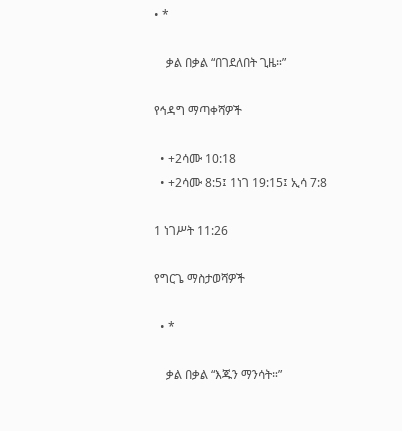• *

    ቃል በቃል “በገደለበት ጊዜ።”

የኅዳግ ማጣቀሻዎች

  • +2ሳሙ 10:18
  • +2ሳሙ 8:5፤ 1ነገ 19:15፤ ኢሳ 7:8

1 ነገሥት 11:26

የግርጌ ማስታወሻዎች

  • *

    ቃል በቃል “እጁን ማንሳት።”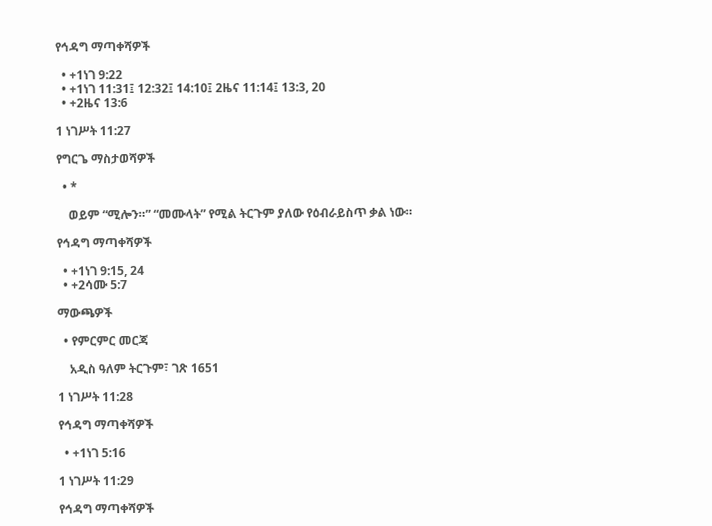የኅዳግ ማጣቀሻዎች

  • +1ነገ 9:22
  • +1ነገ 11:31፤ 12:32፤ 14:10፤ 2ዜና 11:14፤ 13:3, 20
  • +2ዜና 13:6

1 ነገሥት 11:27

የግርጌ ማስታወሻዎች

  • *

    ወይም “ሚሎን።” “መሙላት” የሚል ትርጉም ያለው የዕብራይስጥ ቃል ነው።

የኅዳግ ማጣቀሻዎች

  • +1ነገ 9:15, 24
  • +2ሳሙ 5:7

ማውጫዎች

  • የምርምር መርጃ

    አዲስ ዓለም ትርጉም፣ ገጽ 1651

1 ነገሥት 11:28

የኅዳግ ማጣቀሻዎች

  • +1ነገ 5:16

1 ነገሥት 11:29

የኅዳግ ማጣቀሻዎች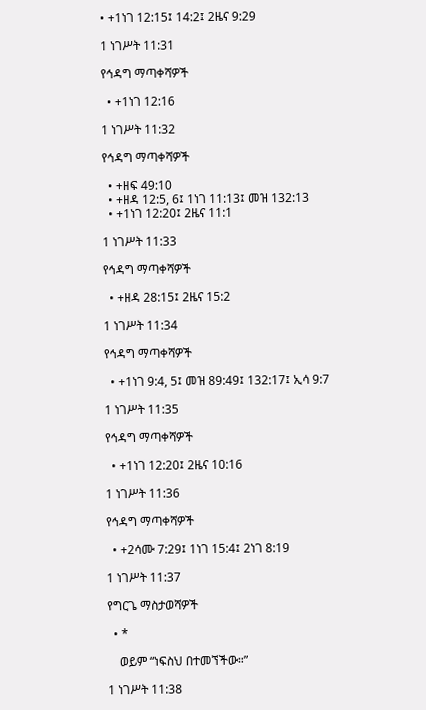• +1ነገ 12:15፤ 14:2፤ 2ዜና 9:29

1 ነገሥት 11:31

የኅዳግ ማጣቀሻዎች

  • +1ነገ 12:16

1 ነገሥት 11:32

የኅዳግ ማጣቀሻዎች

  • +ዘፍ 49:10
  • +ዘዳ 12:5, 6፤ 1ነገ 11:13፤ መዝ 132:13
  • +1ነገ 12:20፤ 2ዜና 11:1

1 ነገሥት 11:33

የኅዳግ ማጣቀሻዎች

  • +ዘዳ 28:15፤ 2ዜና 15:2

1 ነገሥት 11:34

የኅዳግ ማጣቀሻዎች

  • +1ነገ 9:4, 5፤ መዝ 89:49፤ 132:17፤ ኢሳ 9:7

1 ነገሥት 11:35

የኅዳግ ማጣቀሻዎች

  • +1ነገ 12:20፤ 2ዜና 10:16

1 ነገሥት 11:36

የኅዳግ ማጣቀሻዎች

  • +2ሳሙ 7:29፤ 1ነገ 15:4፤ 2ነገ 8:19

1 ነገሥት 11:37

የግርጌ ማስታወሻዎች

  • *

    ወይም “ነፍስህ በተመኘችው።”

1 ነገሥት 11:38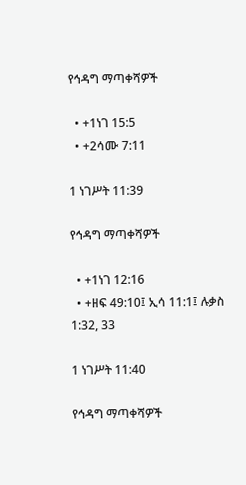የኅዳግ ማጣቀሻዎች

  • +1ነገ 15:5
  • +2ሳሙ 7:11

1 ነገሥት 11:39

የኅዳግ ማጣቀሻዎች

  • +1ነገ 12:16
  • +ዘፍ 49:10፤ ኢሳ 11:1፤ ሉቃስ 1:32, 33

1 ነገሥት 11:40

የኅዳግ ማጣቀሻዎች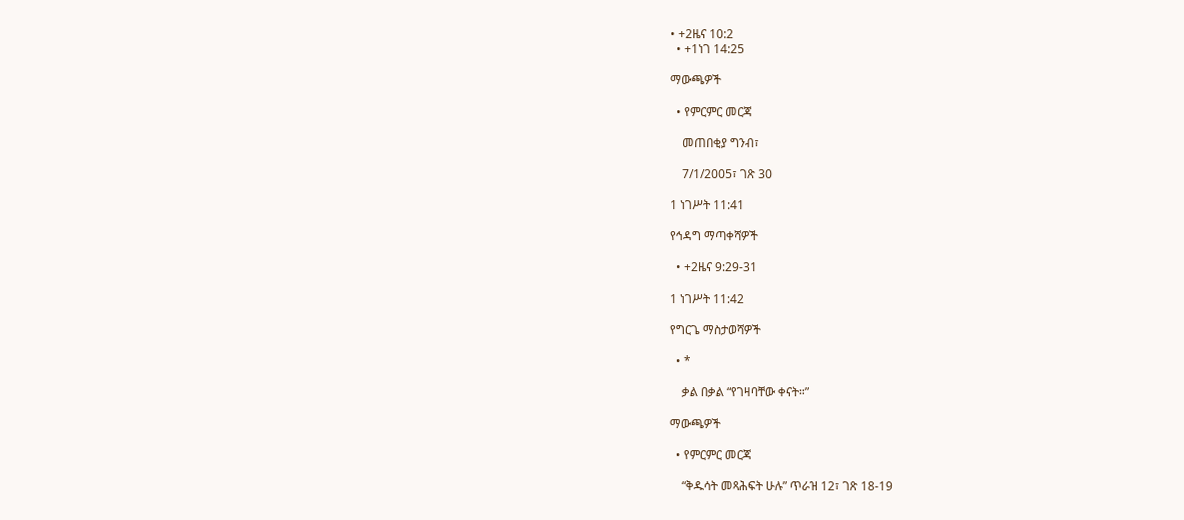• +2ዜና 10:2
  • +1ነገ 14:25

ማውጫዎች

  • የምርምር መርጃ

    መጠበቂያ ግንብ፣

    7/1/2005፣ ገጽ 30

1 ነገሥት 11:41

የኅዳግ ማጣቀሻዎች

  • +2ዜና 9:29-31

1 ነገሥት 11:42

የግርጌ ማስታወሻዎች

  • *

    ቃል በቃል “የገዛባቸው ቀናት።”

ማውጫዎች

  • የምርምር መርጃ

    “ቅዱሳት መጻሕፍት ሁሉ” ጥራዝ 12፣ ገጽ 18-19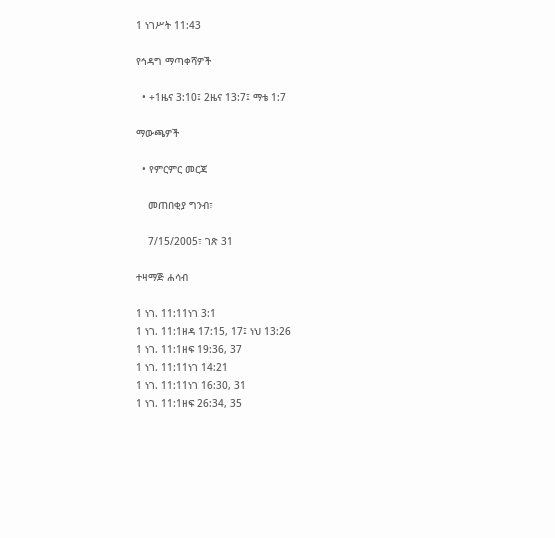1 ነገሥት 11:43

የኅዳግ ማጣቀሻዎች

  • +1ዜና 3:10፤ 2ዜና 13:7፤ ማቴ 1:7

ማውጫዎች

  • የምርምር መርጃ

    መጠበቂያ ግንብ፣

    7/15/2005፣ ገጽ 31

ተዛማጅ ሐሳብ

1 ነገ. 11:11ነገ 3:1
1 ነገ. 11:1ዘዳ 17:15, 17፤ ነህ 13:26
1 ነገ. 11:1ዘፍ 19:36, 37
1 ነገ. 11:11ነገ 14:21
1 ነገ. 11:11ነገ 16:30, 31
1 ነገ. 11:1ዘፍ 26:34, 35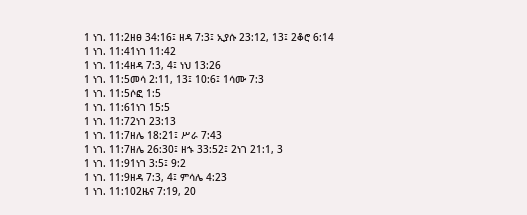1 ነገ. 11:2ዘፀ 34:16፤ ዘዳ 7:3፤ ኢያሱ 23:12, 13፤ 2ቆሮ 6:14
1 ነገ. 11:41ነገ 11:42
1 ነገ. 11:4ዘዳ 7:3, 4፤ ነህ 13:26
1 ነገ. 11:5መሳ 2:11, 13፤ 10:6፤ 1ሳሙ 7:3
1 ነገ. 11:5ሶፎ 1:5
1 ነገ. 11:61ነገ 15:5
1 ነገ. 11:72ነገ 23:13
1 ነገ. 11:7ዘሌ 18:21፤ ሥራ 7:43
1 ነገ. 11:7ዘሌ 26:30፤ ዘኁ 33:52፤ 2ነገ 21:1, 3
1 ነገ. 11:91ነገ 3:5፤ 9:2
1 ነገ. 11:9ዘዳ 7:3, 4፤ ምሳሌ 4:23
1 ነገ. 11:102ዜና 7:19, 20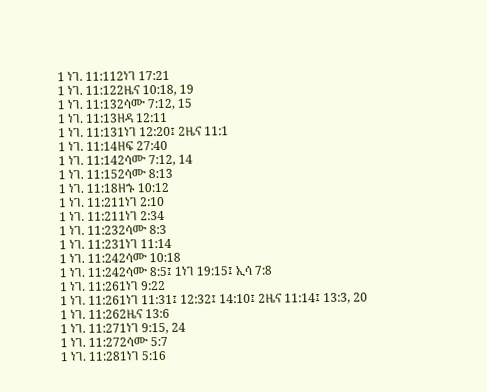1 ነገ. 11:112ነገ 17:21
1 ነገ. 11:122ዜና 10:18, 19
1 ነገ. 11:132ሳሙ 7:12, 15
1 ነገ. 11:13ዘዳ 12:11
1 ነገ. 11:131ነገ 12:20፤ 2ዜና 11:1
1 ነገ. 11:14ዘፍ 27:40
1 ነገ. 11:142ሳሙ 7:12, 14
1 ነገ. 11:152ሳሙ 8:13
1 ነገ. 11:18ዘኁ 10:12
1 ነገ. 11:211ነገ 2:10
1 ነገ. 11:211ነገ 2:34
1 ነገ. 11:232ሳሙ 8:3
1 ነገ. 11:231ነገ 11:14
1 ነገ. 11:242ሳሙ 10:18
1 ነገ. 11:242ሳሙ 8:5፤ 1ነገ 19:15፤ ኢሳ 7:8
1 ነገ. 11:261ነገ 9:22
1 ነገ. 11:261ነገ 11:31፤ 12:32፤ 14:10፤ 2ዜና 11:14፤ 13:3, 20
1 ነገ. 11:262ዜና 13:6
1 ነገ. 11:271ነገ 9:15, 24
1 ነገ. 11:272ሳሙ 5:7
1 ነገ. 11:281ነገ 5:16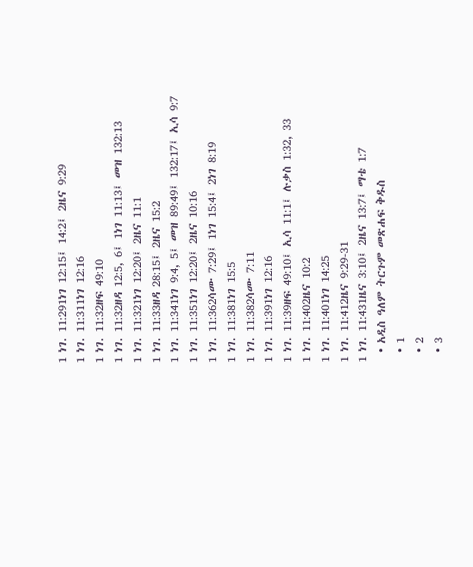1 ነገ. 11:291ነገ 12:15፤ 14:2፤ 2ዜና 9:29
1 ነገ. 11:311ነገ 12:16
1 ነገ. 11:32ዘፍ 49:10
1 ነገ. 11:32ዘዳ 12:5, 6፤ 1ነገ 11:13፤ መዝ 132:13
1 ነገ. 11:321ነገ 12:20፤ 2ዜና 11:1
1 ነገ. 11:33ዘዳ 28:15፤ 2ዜና 15:2
1 ነገ. 11:341ነገ 9:4, 5፤ መዝ 89:49፤ 132:17፤ ኢሳ 9:7
1 ነገ. 11:351ነገ 12:20፤ 2ዜና 10:16
1 ነገ. 11:362ሳሙ 7:29፤ 1ነገ 15:4፤ 2ነገ 8:19
1 ነገ. 11:381ነገ 15:5
1 ነገ. 11:382ሳሙ 7:11
1 ነገ. 11:391ነገ 12:16
1 ነገ. 11:39ዘፍ 49:10፤ ኢሳ 11:1፤ ሉቃስ 1:32, 33
1 ነገ. 11:402ዜና 10:2
1 ነገ. 11:401ነገ 14:25
1 ነገ. 11:412ዜና 9:29-31
1 ነገ. 11:431ዜና 3:10፤ 2ዜና 13:7፤ ማቴ 1:7
  • አዲስ ዓለም ትርጉም መጽሐፍ ቅዱስ
  • 1
  • 2
  • 3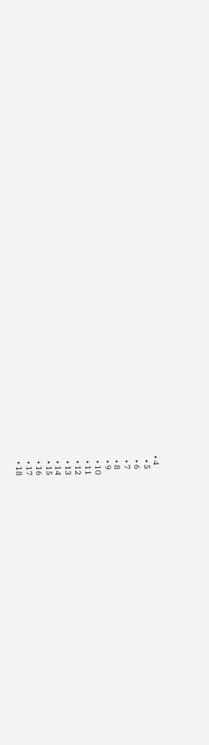• 4
  • 5
  • 6
  • 7
  • 8
  • 9
  • 10
  • 11
  • 12
  • 13
  • 14
  • 15
  • 16
  • 17
  • 18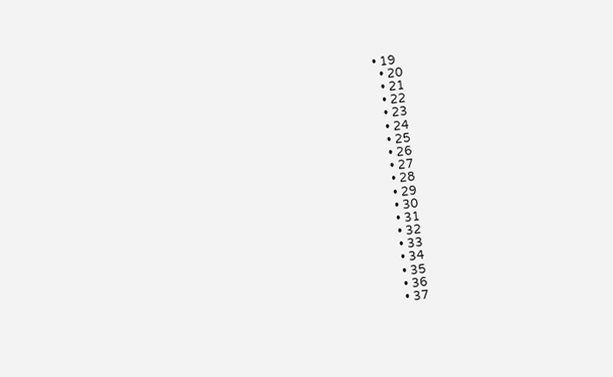• 19
  • 20
  • 21
  • 22
  • 23
  • 24
  • 25
  • 26
  • 27
  • 28
  • 29
  • 30
  • 31
  • 32
  • 33
  • 34
  • 35
  • 36
  • 37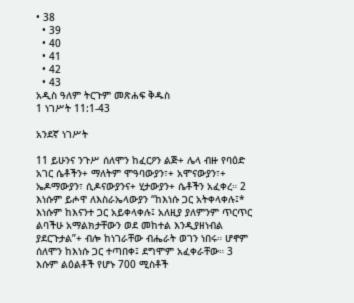• 38
  • 39
  • 40
  • 41
  • 42
  • 43
አዲስ ዓለም ትርጉም መጽሐፍ ቅዱስ
1 ነገሥት 11:1-43

አንደኛ ነገሥት

11 ይሁንና ንጉሥ ሰለሞን ከፈርዖን ልጅ+ ሌላ ብዙ የባዕድ አገር ሴቶችን+ ማለትም ሞዓባውያን፣+ አሞናውያን፣+ ኤዶማውያን፣ ሲዶናውያንና+ ሂታውያን+ ሴቶችን አፈቀረ። 2 እነሱም ይሖዋ ለእስራኤላውያን “ከእነሱ ጋር አትቀላቀሉ፤* እነሱም ከእናንተ ጋር አይቀላቀሉ፤ አለዚያ ያለምንም ጥርጥር ልባችሁ አማልክታቸውን ወደ መከተል እንዲያዘነብል ያደርጉታል”+ ብሎ ከነገራቸው ብሔራት ወገን ነበሩ። ሆኖም ሰለሞን ከእነሱ ጋር ተጣበቀ፤ ደግሞም አፈቀራቸው። 3 እሱም ልዕልቶች የሆኑ 700 ሚስቶች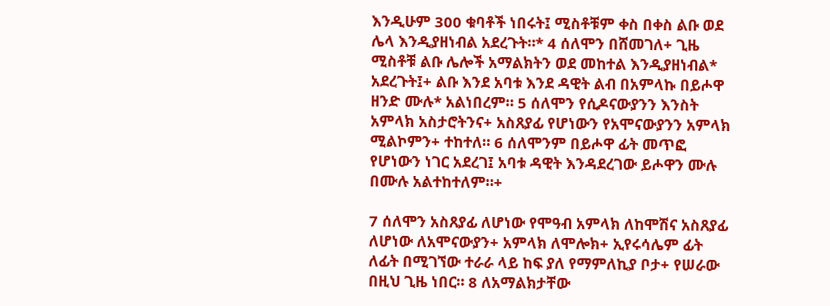እንዲሁም 300 ቁባቶች ነበሩት፤ ሚስቶቹም ቀስ በቀስ ልቡ ወደ ሌላ እንዲያዘነብል አደረጉት።* 4 ሰለሞን በሸመገለ+ ጊዜ ሚስቶቹ ልቡ ሌሎች አማልክትን ወደ መከተል እንዲያዘነብል* አደረጉት፤+ ልቡ እንደ አባቱ እንደ ዳዊት ልብ በአምላኩ በይሖዋ ዘንድ ሙሉ* አልነበረም። 5 ሰለሞን የሲዶናውያንን እንስት አምላክ አስታሮትንና+ አስጸያፊ የሆነውን የአሞናውያንን አምላክ ሚልኮምን+ ተከተለ። 6 ሰለሞንም በይሖዋ ፊት መጥፎ የሆነውን ነገር አደረገ፤ አባቱ ዳዊት እንዳደረገው ይሖዋን ሙሉ በሙሉ አልተከተለም።+

7 ሰለሞን አስጸያፊ ለሆነው የሞዓብ አምላክ ለከሞሽና አስጸያፊ ለሆነው ለአሞናውያን+ አምላክ ለሞሎክ+ ኢየሩሳሌም ፊት ለፊት በሚገኘው ተራራ ላይ ከፍ ያለ የማምለኪያ ቦታ+ የሠራው በዚህ ጊዜ ነበር። 8 ለአማልክታቸው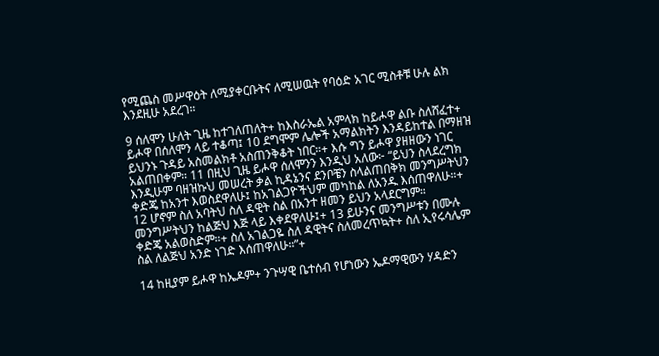የሚጨስ መሥዋዕት ለሚያቀርቡትና ለሚሠዉት የባዕድ አገር ሚስቶቹ ሁሉ ልክ እንደዚሁ አደረገ።

9 ሰለሞን ሁለት ጊዜ ከተገለጠለት+ ከእስራኤል አምላክ ከይሖዋ ልቡ ስለሸፈተ+ ይሖዋ በሰለሞን ላይ ተቆጣ፤ 10 ደግሞም ሌሎች አማልክትን እንዳይከተል በማዘዝ ይህንኑ ጉዳይ አስመልክቶ አስጠንቅቆት ነበር።+ እሱ ግን ይሖዋ ያዘዘውን ነገር አልጠበቀም። 11 በዚህ ጊዜ ይሖዋ ሰለሞንን እንዲህ አለው፦ “ይህን ስላደረግክ እንዲሁም ባዘዝኩህ መሠረት ቃል ኪዳኔንና ደንቦቼን ስላልጠበቅክ መንግሥትህን ቀድጄ ከአንተ እወስደዋለሁ፤ ከአገልጋዮችህም መካከል ለአንዱ እሰጠዋለሁ።+ 12 ሆኖም ስለ አባትህ ስለ ዳዊት ስል በአንተ ዘመን ይህን አላደርግም። መንግሥትህን ከልጅህ እጅ ላይ እቀደዋለሁ፤+ 13 ይሁንና መንግሥቱን በሙሉ ቀድጄ አልወስድም።+ ስለ አገልጋዬ ስለ ዳዊትና ስለመረጥኳት+ ስለ ኢየሩሳሌም ስል ለልጅህ አንድ ነገድ እሰጠዋለሁ።”+

14 ከዚያም ይሖዋ ከኤዶም+ ንጉሣዊ ቤተሰብ የሆነውን ኤዶማዊውን ሃዳድን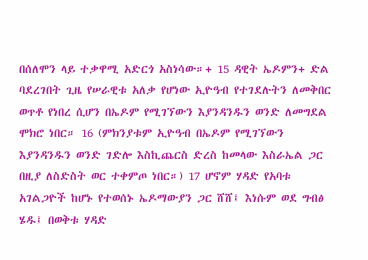በሰለሞን ላይ ተቃዋሚ አድርጎ አስነሳው።+ 15 ዳዊት ኤዶምን+ ድል ባደረገበት ጊዜ የሠራዊቱ አለቃ የሆነው ኢዮዓብ የተገደሉትን ለመቅበር ወጥቶ የነበረ ሲሆን በኤዶም የሚገኘውን እያንዳንዱን ወንድ ለመግደል ሞክሮ ነበር። 16 (ምክንያቱም ኢዮዓብ በኤዶም የሚገኘውን እያንዳንዱን ወንድ ገድሎ እስኪጨርስ ድረስ ከመላው እስራኤል ጋር በዚያ ለስድስት ወር ተቀምጦ ነበር።) 17 ሆኖም ሃዳድ የአባቱ አገልጋዮች ከሆኑ የተወሰኑ ኤዶማውያን ጋር ሸሸ፤ እነሱም ወደ ግብፅ ሄዱ፤ በወቅቱ ሃዳድ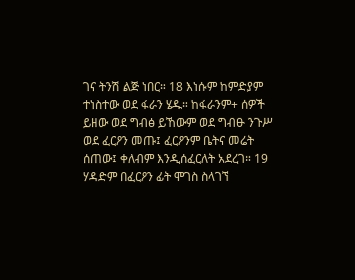ገና ትንሽ ልጅ ነበር። 18 እነሱም ከምድያም ተነስተው ወደ ፋራን ሄዱ። ከፋራንም+ ሰዎች ይዘው ወደ ግብፅ ይኸውም ወደ ግብፁ ንጉሥ ወደ ፈርዖን መጡ፤ ፈርዖንም ቤትና መሬት ሰጠው፤ ቀለብም እንዲሰፈርለት አደረገ። 19 ሃዳድም በፈርዖን ፊት ሞገስ ስላገኘ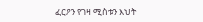ፈርዖን የገዛ ሚስቱን እህት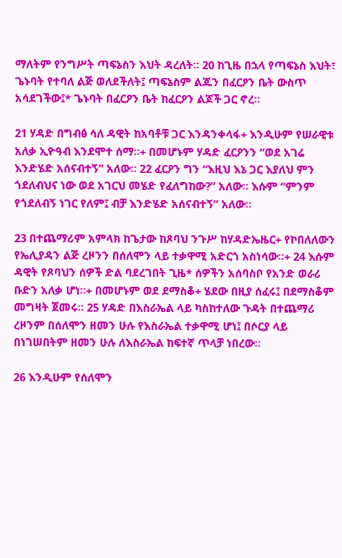ማለትም የንግሥት ጣፍኔስን እህት ዳረለት። 20 ከጊዜ በኋላ የጣፍኔስ እህት፣ ጌኑባት የተባለ ልጅ ወለደችለት፤ ጣፍኔስም ልጁን በፈርዖን ቤት ውስጥ አሳደገችው፤* ጌኑባት በፈርዖን ቤት ከፈርዖን ልጆች ጋር ኖረ።

21 ሃዳድ በግብፅ ሳለ ዳዊት ከአባቶቹ ጋር እንዳንቀላፋ+ እንዲሁም የሠራዊቱ አለቃ ኢዮዓብ እንደሞተ ሰማ።+ በመሆኑም ሃዳድ ፈርዖንን “ወደ አገሬ እንድሄድ አሰናብተኝ” አለው። 22 ፈርዖን ግን “እዚህ እኔ ጋር እያለህ ምን ጎደለብህና ነው ወደ አገርህ መሄድ የፈለግከው?” አለው። እሱም “ምንም የጎደለብኝ ነገር የለም፤ ብቻ እንድሄድ አሰናብተኝ” አለው።

23 በተጨማሪም አምላክ ከጌታው ከጾባህ ንጉሥ ከሃዳድኤዜር+ የኮበለለውን የኤሊያዳን ልጅ ረዞንን በሰለሞን ላይ ተቃዋሚ አድርጎ አስነሳው።+ 24 እሱም ዳዊት የጾባህን ሰዎች ድል ባደረገበት ጊዜ* ሰዎችን አሰባስቦ የአንድ ወራሪ ቡድን አለቃ ሆነ።+ በመሆኑም ወደ ደማስቆ+ ሄደው በዚያ ሰፈሩ፤ በደማስቆም መግዛት ጀመሩ። 25 ሃዳድ በእስራኤል ላይ ካስከተለው ጉዳት በተጨማሪ ረዞንም በሰለሞን ዘመን ሁሉ የእስራኤል ተቃዋሚ ሆነ፤ በሶርያ ላይ በነገሠበትም ዘመን ሁሉ ለእስራኤል ከፍተኛ ጥላቻ ነበረው።

26 እንዲሁም የሰለሞን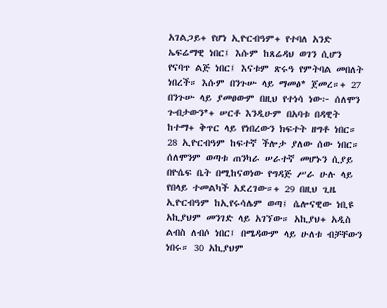አገልጋይ+ የሆነ ኢዮርብዓም+ የተባለ አንድ ኤፍሬማዊ ነበር፤ እሱም ከጸሬዳህ ወገን ሲሆን የናባጥ ልጅ ነበር፤ እናቱም ጽሩዓ የምትባል መበለት ነበረች። እሱም በንጉሡ ላይ ማመፅ* ጀመረ።+ 27 በንጉሡ ላይ ያመፀውም በዚህ የተነሳ ነው፦ ሰለሞን ጉብታውን*+ ሠርቶ እንዲሁም በአባቱ በዳዊት ከተማ+ ቅጥር ላይ የነበረውን ክፍተት ዘግቶ ነበር። 28 ኢዮርብዓም ከፍተኛ ችሎታ ያለው ሰው ነበር። ሰለሞንም ወጣቱ ጠንካራ ሠራተኛ መሆኑን ሲያይ በዮሴፍ ቤት በሚከናወነው የግዳጅ ሥራ ሁሉ ላይ የበላይ ተመልካች አደረገው።+ 29 በዚህ ጊዜ ኢዮርብዓም ከኢየሩሳሌም ወጣ፤ ሴሎናዊው ነቢዩ አኪያህም መንገድ ላይ አገኘው። አኪያህ+ አዲስ ልብስ ለብሶ ነበር፤ በሜዳውም ላይ ሁለቱ ብቻቸውን ነበሩ። 30 አኪያህም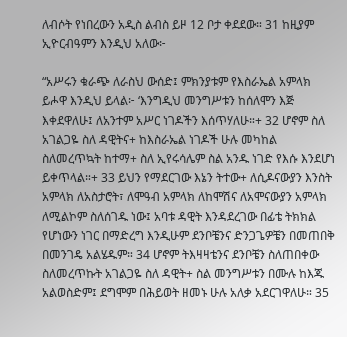ለብሶት የነበረውን አዲስ ልብስ ይዞ 12 ቦታ ቀደደው። 31 ከዚያም ኢዮርብዓምን እንዲህ አለው፦

“አሥሩን ቁራጭ ለራስህ ውሰድ፤ ምክንያቱም የእስራኤል አምላክ ይሖዋ እንዲህ ይላል፦ ‘እንግዲህ መንግሥቱን ከሰለሞን እጅ እቀደዋለሁ፤ ለአንተም አሥር ነገዶችን እሰጥሃለሁ።+ 32 ሆኖም ስለ አገልጋዬ ስለ ዳዊትና+ ከእስራኤል ነገዶች ሁሉ መካከል ስለመረጥኳት ከተማ+ ስለ ኢየሩሳሌም ስል አንዱ ነገድ የእሱ እንደሆነ ይቀጥላል።+ 33 ይህን የማደርገው እኔን ትተው+ ለሲዶናውያን እንስት አምላክ ለአስታሮት፣ ለሞዓብ አምላክ ለከሞሽና ለአሞናውያን አምላክ ለሚልኮም ስለሰገዱ ነው፤ አባቱ ዳዊት እንዳደረገው በፊቴ ትክክል የሆነውን ነገር በማድረግ እንዲሁም ደንቦቼንና ድንጋጌዎቼን በመጠበቅ በመንገዴ አልሄዱም። 34 ሆኖም ትእዛዛቴንና ደንቦቼን ስለጠበቀው ስለመረጥኩት አገልጋዬ ስለ ዳዊት+ ስል መንግሥቱን በሙሉ ከእጁ አልወስድም፤ ደግሞም በሕይወት ዘመኑ ሁሉ አለቃ አደርገዋለሁ። 35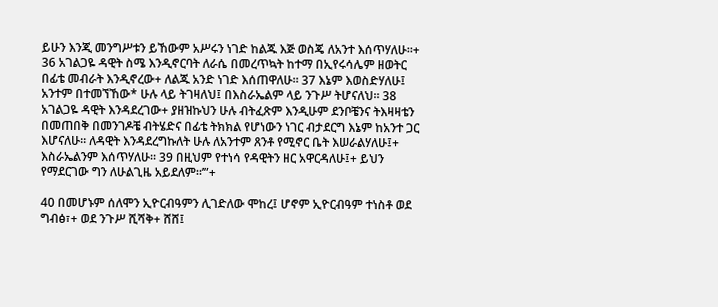ይሁን እንጂ መንግሥቱን ይኸውም አሥሩን ነገድ ከልጁ እጅ ወስጄ ለአንተ እሰጥሃለሁ።+ 36 አገልጋዬ ዳዊት ስሜ እንዲኖርባት ለራሴ በመረጥኳት ከተማ በኢየሩሳሌም ዘወትር በፊቴ መብራት እንዲኖረው+ ለልጁ አንድ ነገድ እሰጠዋለሁ። 37 እኔም እወስድሃለሁ፤ አንተም በተመኘኸው* ሁሉ ላይ ትገዛለህ፤ በእስራኤልም ላይ ንጉሥ ትሆናለህ። 38 አገልጋዬ ዳዊት እንዳደረገው+ ያዘዝኩህን ሁሉ ብትፈጽም እንዲሁም ደንቦቼንና ትእዛዛቴን በመጠበቅ በመንገዶቼ ብትሄድና በፊቴ ትክክል የሆነውን ነገር ብታደርግ እኔም ከአንተ ጋር እሆናለሁ። ለዳዊት እንዳደረግኩለት ሁሉ ለአንተም ጸንቶ የሚኖር ቤት እሠራልሃለሁ፤+ እስራኤልንም እሰጥሃለሁ። 39 በዚህም የተነሳ የዳዊትን ዘር አዋርዳለሁ፤+ ይህን የማደርገው ግን ለሁልጊዜ አይደለም።’”+

40 በመሆኑም ሰለሞን ኢዮርብዓምን ሊገድለው ሞከረ፤ ሆኖም ኢዮርብዓም ተነስቶ ወደ ግብፅ፣+ ወደ ንጉሥ ሺሻቅ+ ሸሸ፤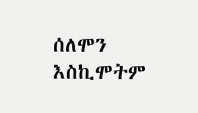ሰለሞን እስኪሞትም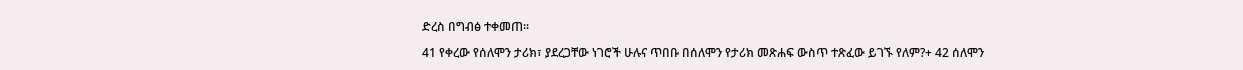ድረስ በግብፅ ተቀመጠ።

41 የቀረው የሰለሞን ታሪክ፣ ያደረጋቸው ነገሮች ሁሉና ጥበቡ በሰለሞን የታሪክ መጽሐፍ ውስጥ ተጽፈው ይገኙ የለም?+ 42 ሰለሞን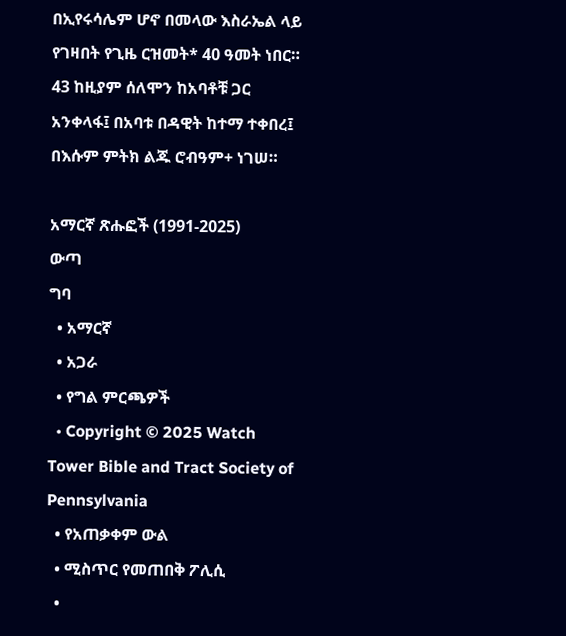በኢየሩሳሌም ሆኖ በመላው እስራኤል ላይ የገዛበት የጊዜ ርዝመት* 40 ዓመት ነበር። 43 ከዚያም ሰለሞን ከአባቶቹ ጋር አንቀላፋ፤ በአባቱ በዳዊት ከተማ ተቀበረ፤ በእሱም ምትክ ልጁ ሮብዓም+ ነገሠ።

አማርኛ ጽሑፎች (1991-2025)
ውጣ
ግባ
  • አማርኛ
  • አጋራ
  • የግል ምርጫዎች
  • Copyright © 2025 Watch Tower Bible and Tract Society of Pennsylvania
  • የአጠቃቀም ውል
  • ሚስጥር የመጠበቅ ፖሊሲ
  •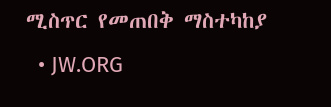ሚስጥር የመጠበቅ ማስተካከያ
  • JW.ORG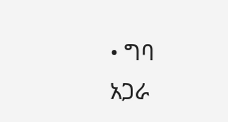• ግባ
አጋራ